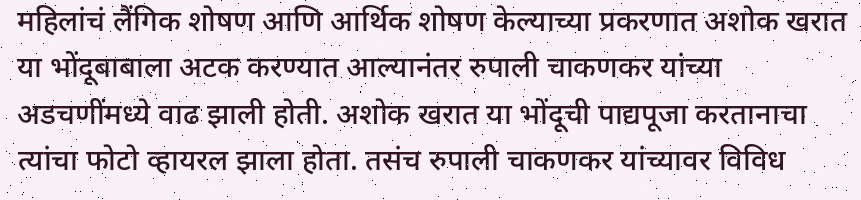महिलांचं लैंगिक शोषण आणि आर्थिक शोषण केल्याच्या प्रकरणात अशोक खरात या भोंदूबाबाला अटक करण्यात आल्यानंतर रुपाली चाकणकर यांच्या अडचणींमध्ये वाढ झाली होती. अशोक खरात या भोंदूची पाद्यपूजा करतानाचा त्यांचा फोटो व्हायरल झाला होता. तसंच रुपाली चाकणकर यांच्यावर विविध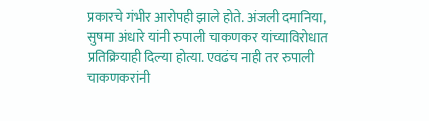प्रकारचे गंभीर आरोपही झाले होते. अंजली दमानिया, सुषमा अंधारे यांनी रुपाली चाकणकर यांच्याविरोधात प्रतिक्रियाही दिल्या होत्या. एवढंच नाही तर रुपाली चाकणकरांनी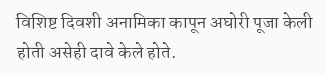विशिष्ट दिवशी अनामिका कापून अघोरी पूजा केली होती असेही दावे केले होते.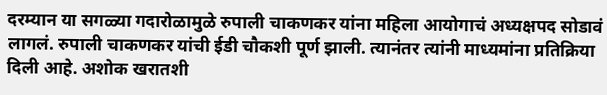दरम्यान या सगळ्या गदारोळामुळे रुपाली चाकणकर यांना महिला आयोगाचं अध्यक्षपद सोडावं लागलं. रुपाली चाकणकर यांची ईडी चौकशी पूर्ण झाली. त्यानंतर त्यांनी माध्यमांना प्रतिक्रिया दिली आहे. अशोक खरातशी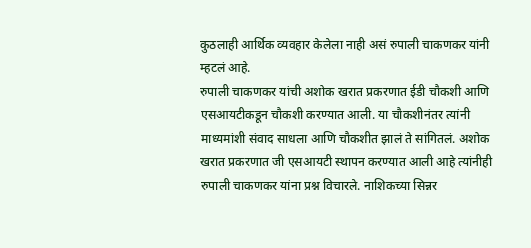कुठलाही आर्थिक व्यवहार केलेला नाही असं रुपाली चाकणकर यांनी म्हटलं आहे.
रुपाली चाकणकर यांची अशोक खरात प्रकरणात ईडी चौकशी आणि एसआयटीकडून चौकशी करण्यात आली. या चौकशीनंतर त्यांनी माध्यमांशी संवाद साधला आणि चौकशीत झालं ते सांगितलं. अशोक खरात प्रकरणात जी एसआयटी स्थापन करण्यात आली आहे त्यांनीही रुपाली चाकणकर यांना प्रश्न विचारले. नाशिकच्या सिन्नर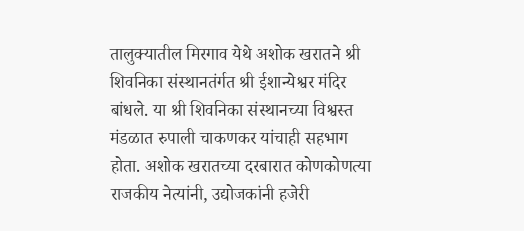तालुक्यातील मिरगाव येथे अशोक खरातने श्री शिवनिका संस्थानतंर्गत श्री ईशान्येश्वर मंदिर बांधले. या श्री शिवनिका संस्थानच्या विश्वस्त मंडळात रुपाली चाकणकर यांचाही सहभाग होता. अशोक खरातच्या दरबारात कोणकोणत्या राजकीय नेत्यांनी, उद्योजकांनी हजेरी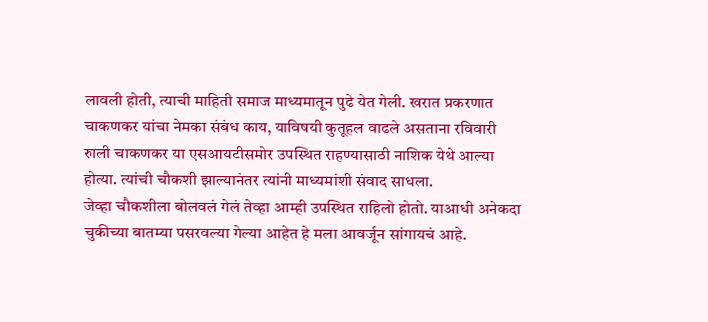लावली होती, त्याची माहिती समाज माध्यमातून पुढे येत गेली. खरात प्रकरणात चाकणकर यांचा नेमका संबंध काय, याविषयी कुतूहल वाढले असताना रविवारी रुाली चाकणकर या एसआयटीसमोर उपस्थित राहण्यासाठी नाशिक येथे आल्या होत्या. त्यांची चौकशी झाल्यानंतर त्यांनी माध्यमांशी संवाद साधला.
जेव्हा चौकशीला बोलवलं गेलं तेव्हा आम्ही उपस्थित राहिलो होतो. याआधी अनेकदा चुकीच्या बातम्या पसरवल्या गेल्या आहेत हे मला आवर्जून सांगायचं आहे.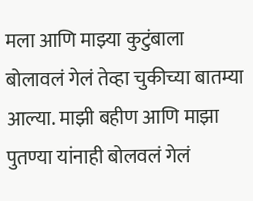मला आणि माझ्या कुटुंबाला बोलावलं गेलं तेव्हा चुकीच्या बातम्या आल्या. माझी बहीण आणि माझा पुतण्या यांनाही बोलवलं गेलं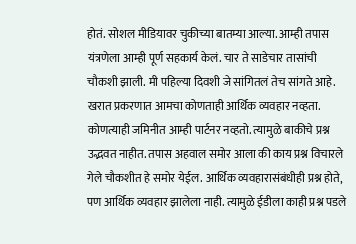होतं. सोशल मीडियावर चुकीच्या बातम्या आल्या. आम्ही तपास यंत्रणेला आम्ही पूर्ण सहकार्य केलं. चार ते साडेचार तासांची चौकशी झाली. मी पहिल्या दिवशी जे सांगितलं तेच सांगते आहे. खरात प्रकरणात आमचा कोणताही आर्थिक व्यवहार नव्हता. कोणत्याही जमिनीत आम्ही पार्टनर नव्हतो. त्यामुळे बाकीचे प्रश्न उद्भवत नाहीत. तपास अहवाल समोर आला की काय प्रश्न विचारले गेले चौकशीत हे समोर येईल. आर्थिक व्यवहारासंबंधीही प्रश्न होते, पण आर्थिक व्यवहार झालेला नाही. त्यामुळे ईडीला काही प्रश्न पडले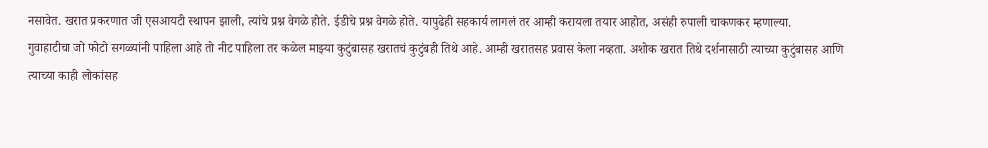नसावेत. खरात प्रकरणात जी एसआयटी स्थापन झाली, त्यांचे प्रश्न वेगळे होते. ईडीचे प्रश्न वेगळे होते. यापुढेही सहकार्य लागलं तर आम्ही करायला तयार आहोत, असंही रुपाली चाकणकर म्हणाल्या.
गुवाहाटीचा जो फोटो सगळ्यांनी पाहिला आहे तो नीट पाहिला तर कळेल माझ्या कुटुंबासह खरातचं कुटुंबही तिथे आहे. आम्ही खरातसह प्रवास केला नव्हता. अशोक खरात तिथे दर्शनासाठी त्याच्या कुटुंबासह आणि त्याच्या काही लोकांसह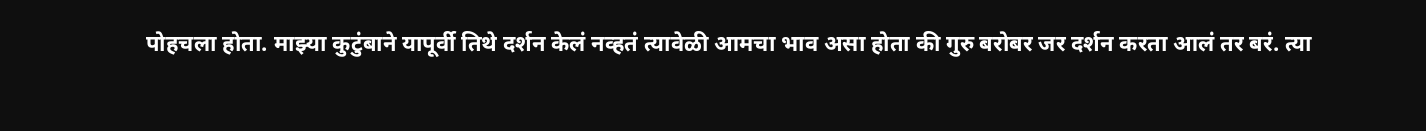पोहचला होता. माझ्या कुटुंबाने यापूर्वी तिथे दर्शन केलं नव्हतं त्यावेळी आमचा भाव असा होता की गुरु बरोबर जर दर्शन करता आलं तर बरं. त्या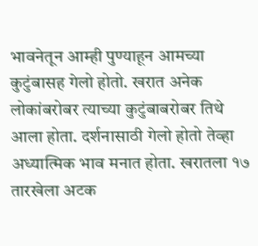भावनेतून आम्ही पुण्याहून आमच्या कुटुंबासह गेलो होतो. खरात अनेक लोकांबरोबर त्याच्या कुटुंबाबरोबर तिथे आला होता. दर्शनासाठी गेलो होतो तेव्हा अध्यात्मिक भाव मनात होता. खरातला १७ तारखेला अटक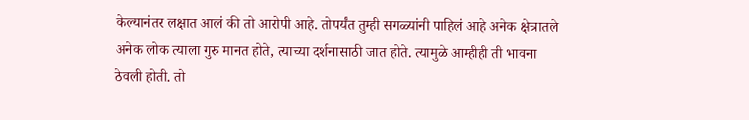केल्यानंतर लक्षात आलं की तो आरोपी आहे. तोपर्यंत तुम्ही सगळ्यांनी पाहिलं आहे अनेक क्षेत्रातले अनेक लोक त्याला गुरु मानत होते, त्याच्या दर्शनासाठी जात होते. त्यामुळे आम्हीही ती भावना ठेवली होती. तो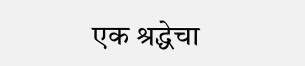एक श्रद्धेचा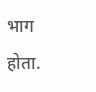भाग होता.